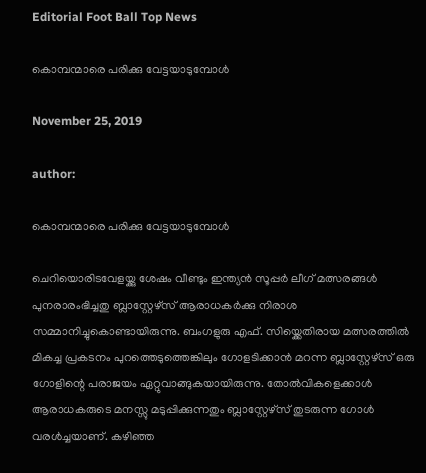Editorial Foot Ball Top News

കൊമ്പന്മാരെ പരിക്കു വേട്ടയാടുമ്പോൾ

November 25, 2019

author:

കൊമ്പന്മാരെ പരിക്കു വേട്ടയാടുമ്പോൾ

ചെറിയൊരിടവേളയ്ക്കു ശേഷം വീണ്ടും ഇന്ത്യൻ സൂപ്പർ ലീഗ് മത്സരങ്ങൾ പുനരാരംഭിച്ചതു ബ്ലാസ്റ്റേഴ്‌സ് ആരാധകർക്കു നിരാശ സമ്മാനിച്ചുകൊണ്ടായിരുന്നു. ബംഗളുരു എഫ്. സിയ്ക്കെതിരായ മത്സരത്തിൽ മികച്ച പ്രകടനം പുറത്തെടുത്തെങ്കിലും ഗോളടിക്കാൻ മറന്ന ബ്ലാസ്റ്റേഴ്‌സ് ഒരു ഗോളിന്റെ പരാജയം ഏറ്റുവാങ്ങുകയായിരുന്നു. തോൽവികളെക്കാൾ ആരാധകരുടെ മനസ്സു മടുപ്പിക്കുന്നതും ബ്ലാസ്റ്റേഴ്‌സ് തുടരുന്ന ഗോൾ വരൾച്ചയാണ്. കഴിഞ്ഞ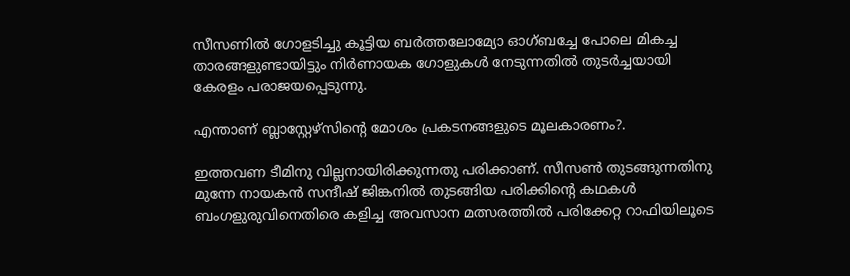സീസണിൽ ഗോളടിച്ചു കൂട്ടിയ ബർത്തലോമ്യോ ഓഗ്‌ബച്ചേ പോലെ മികച്ച താരങ്ങളുണ്ടായിട്ടും നിർണായക ഗോളുകൾ നേടുന്നതിൽ തുടർച്ചയായി കേരളം പരാജയപ്പെടുന്നു.

എന്താണ് ബ്ലാസ്റ്റേഴ്‌സിന്റെ മോശം പ്രകടനങ്ങളുടെ മൂലകാരണം?.

ഇത്തവണ ടീമിനു വില്ലനായിരിക്കുന്നതു പരിക്കാണ്. സീസൺ തുടങ്ങുന്നതിനു മുന്നേ നായകൻ സന്ദീഷ് ജിങ്കനിൽ തുടങ്ങിയ പരിക്കിന്റെ കഥകൾ ബംഗളുരുവിനെതിരെ കളിച്ച അവസാന മത്സരത്തിൽ പരിക്കേറ്റ റാഫിയിലൂടെ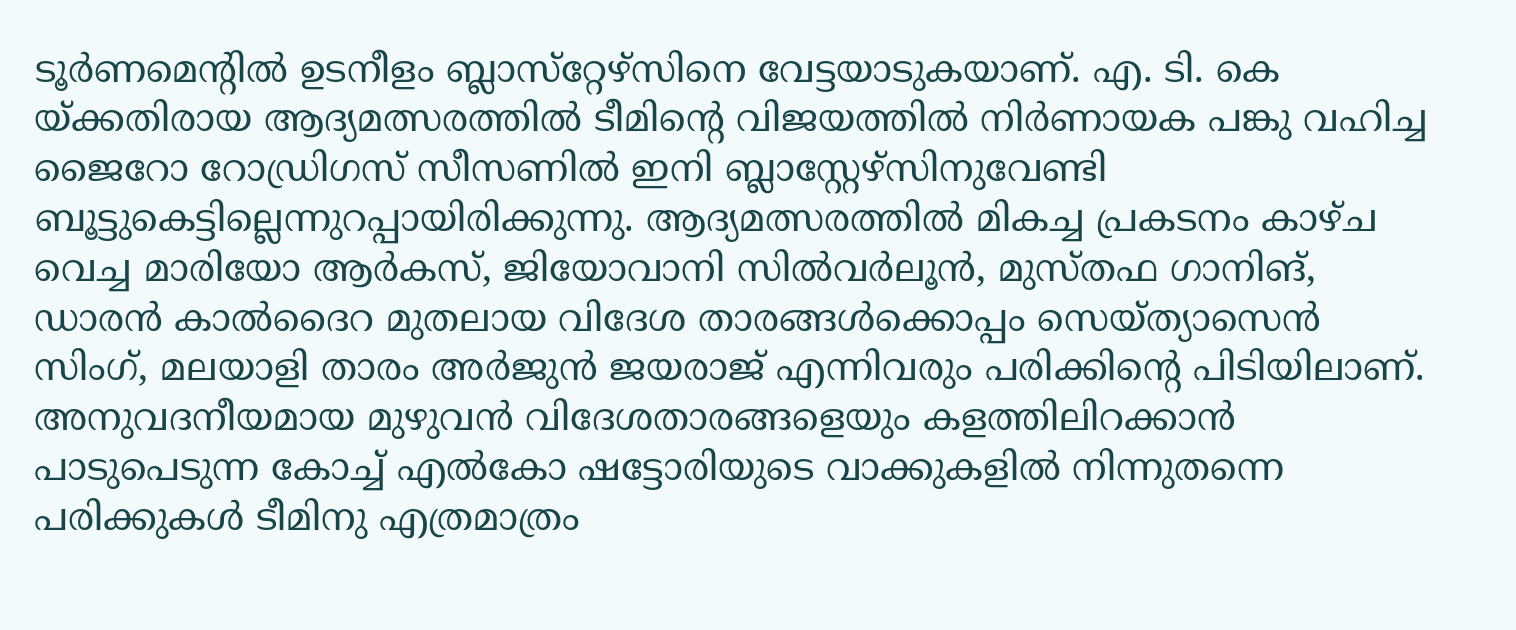ടൂർണമെന്റിൽ ഉടനീളം ബ്ലാസ്‌റ്റേഴ്‌സിനെ വേട്ടയാടുകയാണ്. എ. ടി. കെ യ്ക്കതിരായ ആദ്യമത്സരത്തിൽ ടീമിന്റെ വിജയത്തിൽ നിർണായക പങ്കു വഹിച്ച ജൈറോ റോഡ്രിഗസ് സീസണിൽ ഇനി ബ്ലാസ്റ്റേഴ്സിനുവേണ്ടി ബൂട്ടുകെട്ടില്ലെന്നുറപ്പായിരിക്കുന്നു. ആദ്യമത്സരത്തിൽ മികച്ച പ്രകടനം കാഴ്ച വെച്ച മാരിയോ ആർകസ്, ജിയോവാനി സിൽവർലൂൻ, മുസ്തഫ ഗാനിങ്, ഡാരൻ കാൽദൈറ മുതലായ വിദേശ താരങ്ങൾക്കൊപ്പം സെയ്ത്യാസെൻ സിംഗ്, മലയാളി താരം അർജുൻ ജയരാജ്‌ എന്നിവരും പരിക്കിന്റെ പിടിയിലാണ്. അനുവദനീയമായ മുഴുവൻ വിദേശതാരങ്ങളെയും കളത്തിലിറക്കാൻ പാടുപെടുന്ന കോച്ച് എൽകോ ഷട്ടോരിയുടെ വാക്കുകളിൽ നിന്നുതന്നെ പരിക്കുകൾ ടീമിനു എത്രമാത്രം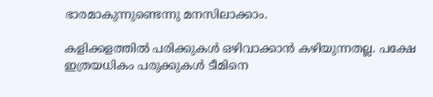ഭാരമാകുന്നുണ്ടെന്നു മനസിലാക്കാം.

കളിക്കളത്തിൽ പരിക്കുകൾ ഒഴിവാക്കാൻ കഴിയുന്നതല്ല. പക്ഷേ ഇത്രയധികം പരുക്കുകൾ ടീമിനെ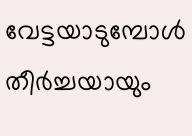വേട്ടയാടുമ്പോൾ തീർച്ചയായും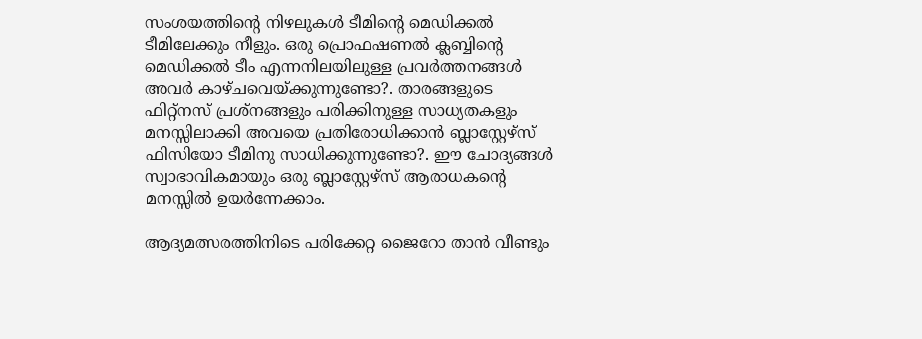സംശയത്തിന്റെ നിഴലുകൾ ടീമിന്റെ മെഡിക്കൽ ടീമിലേക്കും നീളും. ഒരു പ്രൊഫഷണൽ ക്ലബ്ബിന്റെ മെഡിക്കൽ ടീം എന്നനിലയിലുള്ള പ്രവർത്തനങ്ങൾ അവർ കാഴ്ചവെയ്ക്കുന്നുണ്ടോ?. താരങ്ങളുടെ ഫിറ്റ്നസ് പ്രശ്നങ്ങളും പരിക്കിനുള്ള സാധ്യതകളും മനസ്സിലാക്കി അവയെ പ്രതിരോധിക്കാൻ ബ്ലാസ്റ്റേഴ്‌സ് ഫിസിയോ ടീമിനു സാധിക്കുന്നുണ്ടോ?. ഈ ചോദ്യങ്ങൾ സ്വാഭാവികമായും ഒരു ബ്ലാസ്റ്റേഴ്‌സ് ആരാധകന്റെ മനസ്സിൽ ഉയർന്നേക്കാം.

ആദ്യമത്സരത്തിനിടെ പരിക്കേറ്റ ജൈറോ താൻ വീണ്ടും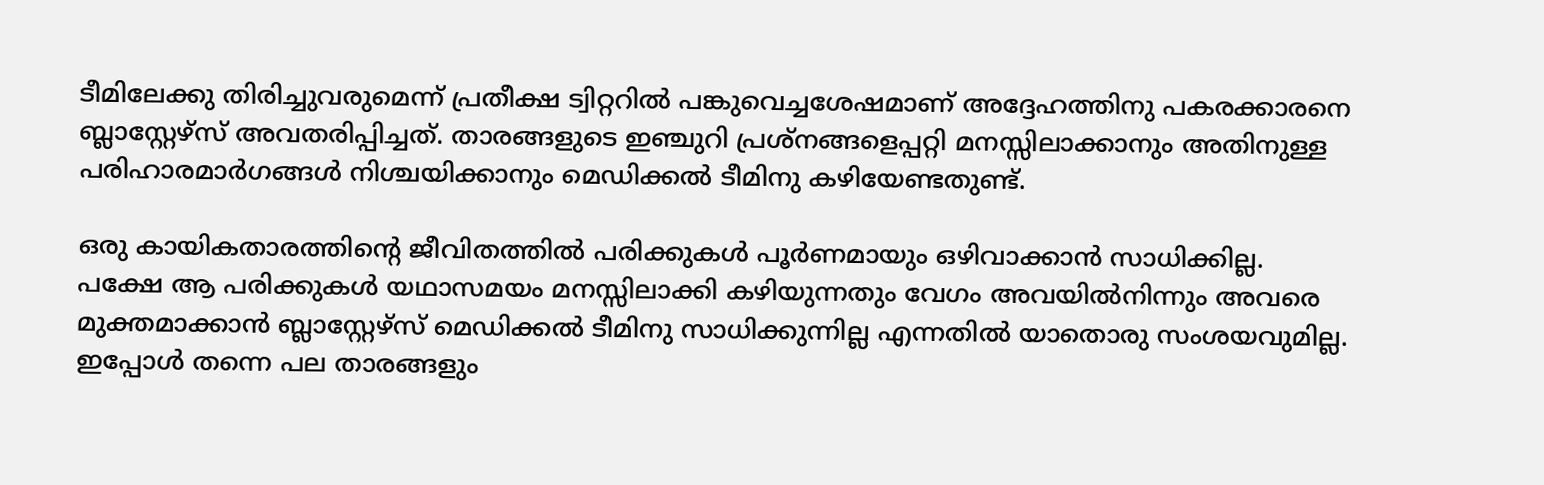ടീമിലേക്കു തിരിച്ചുവരുമെന്ന് പ്രതീക്ഷ ട്വിറ്ററിൽ പങ്കുവെച്ചശേഷമാണ് അദ്ദേഹത്തിനു പകരക്കാരനെ ബ്ലാസ്റ്റേഴ്‌സ് അവതരിപ്പിച്ചത്. താരങ്ങളുടെ ഇഞ്ചുറി പ്രശ്നങ്ങളെപ്പറ്റി മനസ്സിലാക്കാനും അതിനുള്ള പരിഹാരമാർഗങ്ങൾ നിശ്ചയിക്കാനും മെഡിക്കൽ ടീമിനു കഴിയേണ്ടതുണ്ട്.

ഒരു കായികതാരത്തിന്റെ ജീവിതത്തിൽ പരിക്കുകൾ പൂർണമായും ഒഴിവാക്കാൻ സാധിക്കില്ല. പക്ഷേ ആ പരിക്കുകൾ യഥാസമയം മനസ്സിലാക്കി കഴിയുന്നതും വേഗം അവയിൽനിന്നും അവരെ മുക്തമാക്കാൻ ബ്ലാസ്റ്റേഴ്‌സ് മെഡിക്കൽ ടീമിനു സാധിക്കുന്നില്ല എന്നതിൽ യാതൊരു സംശയവുമില്ല. ഇപ്പോൾ തന്നെ പല താരങ്ങളും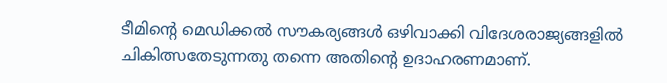ടീമിന്റെ മെഡിക്കൽ സൗകര്യങ്ങൾ ഒഴിവാക്കി വിദേശരാജ്യങ്ങളിൽ ചികിത്സതേടുന്നതു തന്നെ അതിന്റെ ഉദാഹരണമാണ്.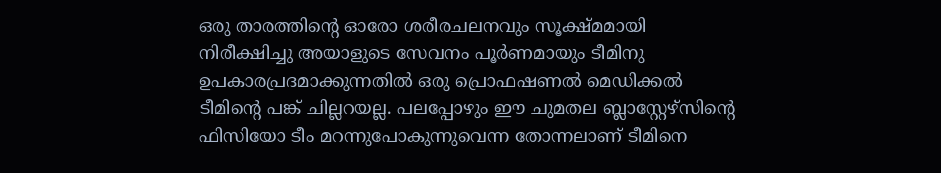ഒരു താരത്തിന്റെ ഓരോ ശരീരചലനവും സൂക്ഷ്മമായി നിരീക്ഷിച്ചു അയാളുടെ സേവനം പൂർണമായും ടീമിനു ഉപകാരപ്രദമാക്കുന്നതിൽ ഒരു പ്രൊഫഷണൽ മെഡിക്കൽ ടീമിന്റെ പങ്ക് ചില്ലറയല്ല. പലപ്പോഴും ഈ ചുമതല ബ്ലാസ്റ്റേഴ്സിന്റെ ഫിസിയോ ടീം മറന്നുപോകുന്നുവെന്ന തോന്നലാണ് ടീമിനെ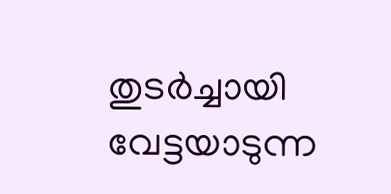തുടർച്ചായി വേട്ടയാടുന്ന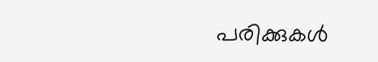പരിക്കുകൾ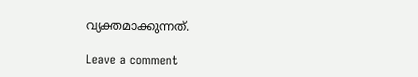വ്യക്തമാക്കുന്നത്.

Leave a comment